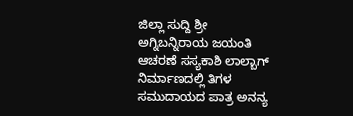ಜಿಲ್ಲಾ ಸುದ್ದಿ ಶ್ರೀ ಅಗ್ನಿಬನ್ನಿರಾಯ ಜಯಂತಿ ಆಚರಣೆ ಸಸ್ಯಕಾಶಿ ಲಾಲ್ಬಾಗ್ ನಿರ್ಮಾಣದಲ್ಲಿ ತಿಗಳ ಸಮುದಾಯದ ಪಾತ್ರ ಅನನ್ಯ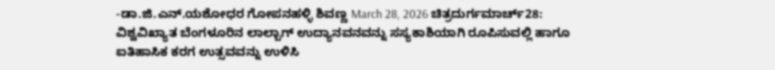-ಡಾ.ಜಿ.ಎನ್.ಯಶೋಧರ ಗೋಪನಹಳ್ಳಿ ಶಿವಣ್ಣ March 28, 2026 ಚಿತ್ರದುರ್ಗಮಾರ್ಚ್28: ವಿಶ್ವವಿಖ್ಯಾತ ಬೆಂಗಳೂರಿನ ಲಾಲ್ಬಾಗ್ ಉದ್ಯಾನವನವನ್ನು ಸಸ್ಯಕಾಶಿಯಾಗಿ ರೂಪಿಸುವಲ್ಲಿ ಹಾಗೂ ಐತಿಹಾಸಿಕ ಕರಗ ಉತ್ಸವವನ್ನು ಉಳಿಸಿ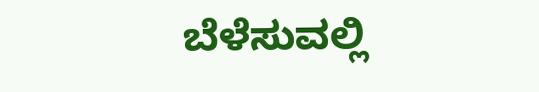ಬೆಳೆಸುವಲ್ಲಿ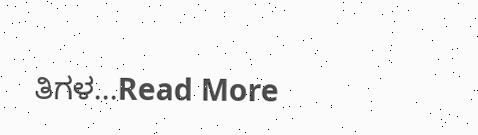ತಿಗಳ...Read More